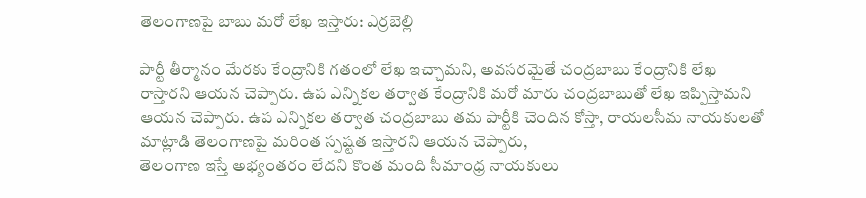తెలంగాణపై బాబు మరో లేఖ ఇస్తారు: ఎర్రబెల్లి

పార్టీ తీర్మానం మేరకు కేంద్రానికి గతంలో లేఖ ఇచ్చామని, అవసరమైతే చంద్రబాబు కేంద్రానికి లేఖ రాస్తారని ఆయన చెప్పారు. ఉప ఎన్నికల తర్వాత కేంద్రానికి మరో మారు చంద్రబాబుతో లేఖ ఇప్పిస్తామని ఆయన చెప్పారు. ఉప ఎన్నికల తర్వాత చంద్రబాబు తమ పార్టీకి చెందిన కోస్తా, రాయలసీమ నాయకులతో మాట్లాడి తెలంగాణపై మరింత స్పష్టత ఇస్తారని ఆయన చెప్పారు,
తెలంగాణ ఇస్తే అభ్యంతరం లేదని కొంత మంది సీమాంధ్ర నాయకులు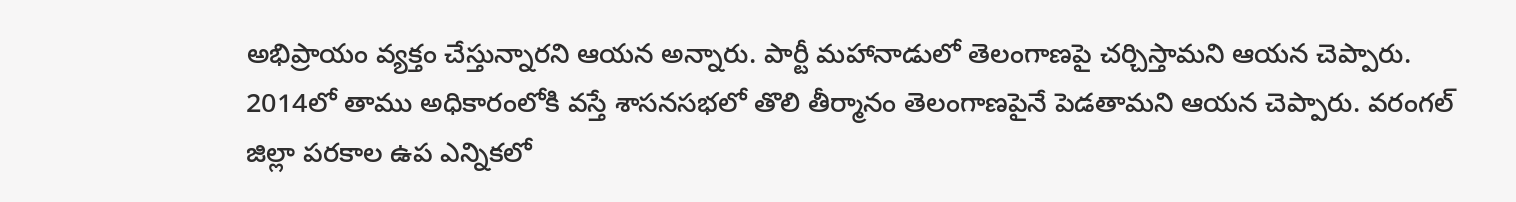అభిప్రాయం వ్యక్తం చేస్తున్నారని ఆయన అన్నారు. పార్టీ మహానాడులో తెలంగాణపై చర్చిస్తామని ఆయన చెప్పారు. 2014లో తాము అధికారంలోకి వస్తే శాసనసభలో తొలి తీర్మానం తెలంగాణపైనే పెడతామని ఆయన చెప్పారు. వరంగల్ జిల్లా పరకాల ఉప ఎన్నికలో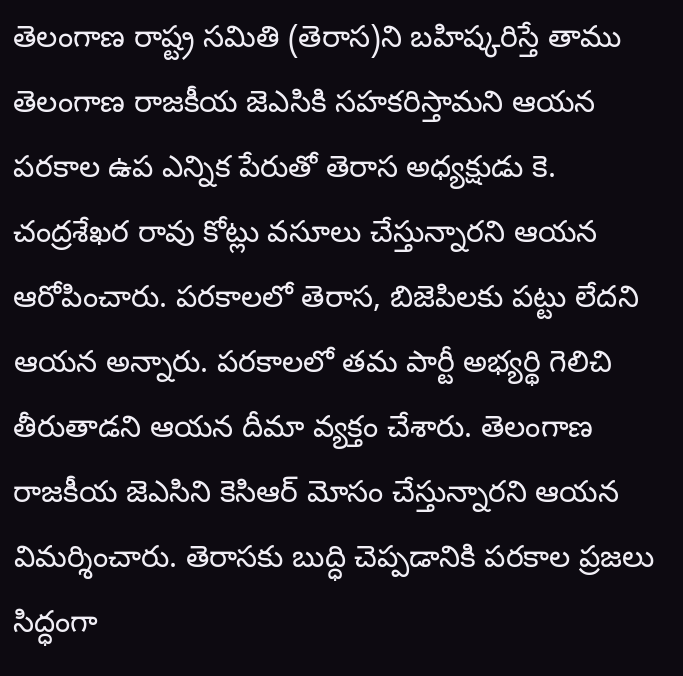తెలంగాణ రాష్ట్ర సమితి (తెరాస)ని బహిష్కరిస్తే తాము తెలంగాణ రాజకీయ జెఎసికి సహకరిస్తామని ఆయన
పరకాల ఉప ఎన్నిక పేరుతో తెరాస అధ్యక్షుడు కె. చంద్రశేఖర రావు కోట్లు వసూలు చేస్తున్నారని ఆయన ఆరోపించారు. పరకాలలో తెరాస, బిజెపిలకు పట్టు లేదని ఆయన అన్నారు. పరకాలలో తమ పార్టీ అభ్యర్థి గెలిచి తీరుతాడని ఆయన దీమా వ్యక్తం చేశారు. తెలంగాణ రాజకీయ జెఎసిని కెసిఆర్ మోసం చేస్తున్నారని ఆయన విమర్శించారు. తెరాసకు బుద్ధి చెప్పడానికి పరకాల ప్రజలు సిద్ధంగా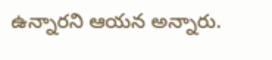ఉన్నారని ఆయన అన్నారు.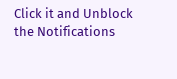Click it and Unblock the Notifications